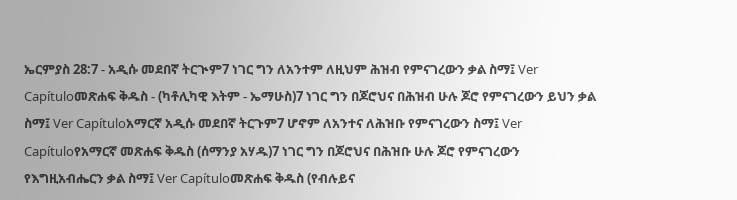ኤርምያስ 28:7 - አዲሱ መደበኛ ትርጒም7 ነገር ግን ለአንተም ለዚህም ሕዝብ የምናገረውን ቃል ስማ፤ Ver Capítuloመጽሐፍ ቅዱስ - (ካቶሊካዊ እትም - ኤማሁስ)7 ነገር ግን በጆሮህና በሕዝብ ሁሉ ጆሮ የምናገረውን ይህን ቃል ስማ፤ Ver Capítuloአማርኛ አዲሱ መደበኛ ትርጉም7 ሆኖም ለአንተና ለሕዝቡ የምናገረውን ስማ፤ Ver Capítuloየአማርኛ መጽሐፍ ቅዱስ (ሰማንያ አሃዱ)7 ነገር ግን በጆሮህና በሕዝቡ ሁሉ ጆሮ የምናገረውን የእግዚአብሔርን ቃል ስማ፤ Ver Capítuloመጽሐፍ ቅዱስ (የብሉይና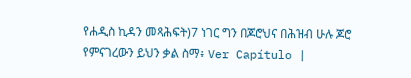የሐዲስ ኪዳን መጻሕፍት)7 ነገር ግን በጆሮህና በሕዝብ ሁሉ ጆሮ የምናገረውን ይህን ቃል ስማ፥ Ver Capítulo |